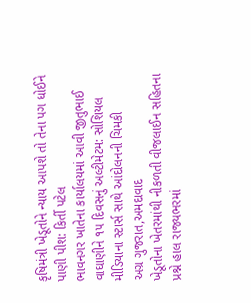કૃષિમંત્રી ખેડૂતોને ન્યાય આપશે તો તેના પગ ધોઈને પાણી પીશ: કિર્તી પટેલ
ભાવનગર ખાતેના કાર્યાલયમાં આવી જીતુભાઈ વાઘાણીને ૧૫ દિવસનું અલ્ટીમેટમ: સોશિયલ મીડિયાના સ્ટાર્સ સાથે આંદોલનની ચિમકી
અગ્ર ગુજરાત,અમદાવાદ
ખેડૂતોના ખેતરમાંથી નીકળતી વીજલાઈન સહિતના પ્રશ્ને હાલ રાજ્યભરમાં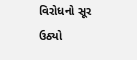વિરોધનો સૂર ઉઠ્યો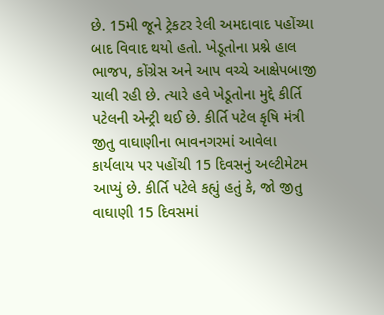છે. 15મી જૂને ટ્રેકટર રેલી અમદાવાદ પહોંચ્યા બાદ વિવાદ થયો હતો. ખેડૂતોના પ્રશ્ને હાલ ભાજપ, કોંગ્રેસ અને આપ વચ્ચે આક્ષેપબાજી ચાલી રહી છે. ત્યારે હવે ખેડૂતોના મુદ્દે કીર્તિ પટેલની એન્ટ્રી થઈ છે. કીર્તિ પટેલ કૃષિ મંત્રી જીતુ વાઘાણીના ભાવનગરમાં આવેલા કાર્યલાય પર પહોંચી 15 દિવસનું અલ્ટીમેટમ આપ્યું છે. કીર્તિ પટેલે કહ્યું હતું કે, જો જીતુ વાઘાણી 15 દિવસમાં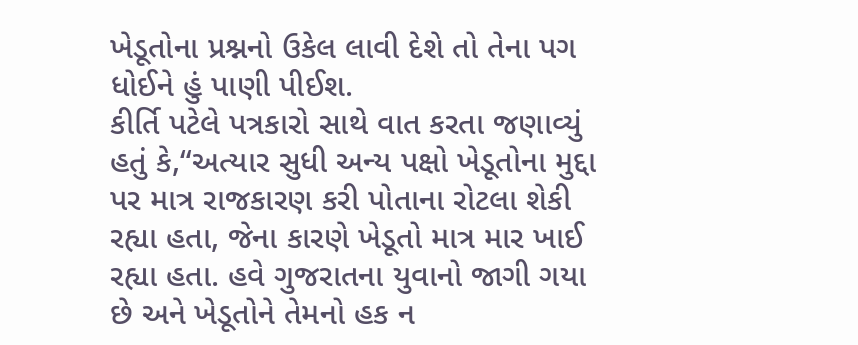ખેડૂતોના પ્રશ્નનો ઉકેલ લાવી દેશે તો તેના પગ ધોઈને હું પાણી પીઈશ.
કીર્તિ પટેલે પત્રકારો સાથે વાત કરતા જણાવ્યું હતું કે,“અત્યાર સુધી અન્ય પક્ષો ખેડૂતોના મુદ્દા પર માત્ર રાજકારણ કરી પોતાના રોટલા શેકી રહ્યા હતા, જેના કારણે ખેડૂતો માત્ર માર ખાઈ રહ્યા હતા. હવે ગુજરાતના યુવાનો જાગી ગયા છે અને ખેડૂતોને તેમનો હક ન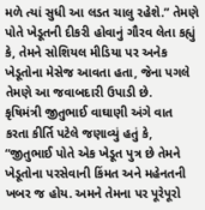મળે ત્યાં સુધી આ લડત ચાલુ રહેશે.” તેમણે પોતે ખેડૂતની દીકરી હોવાનું ગૌરવ લેતા કહ્યું કે, તેમને સોશિયલ મીડિયા પર અનેક ખેડૂતોના મેસેજ આવતા હતા, જેના પગલે તેમણે આ જવાબદારી ઉપાડી છે.
કૃષિમંત્રી જીતુભાઈ વાઘાણી અંગે વાત કરતા કીર્તિ પટેલે જણાવ્યું હતું કે, “જીતુભાઈ પોતે એક ખેડૂત પુત્ર છે તેમને ખેડૂતોના પરસેવાની કિંમત અને મહેનતની ખબર જ હોય. અમને તેમના પર પૂરેપૂરો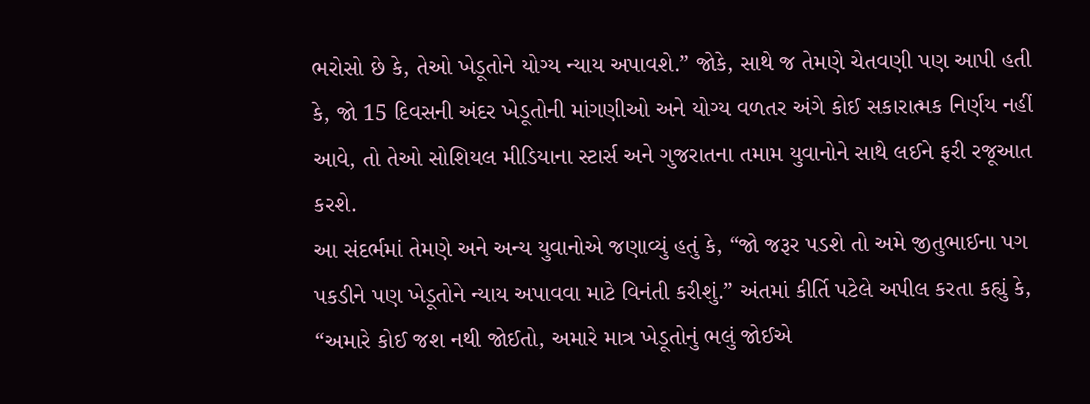ભરોસો છે કે, તેઓ ખેડૂતોને યોગ્ય ન્યાય અપાવશે.” જોકે, સાથે જ તેમણે ચેતવણી પણ આપી હતી કે, જો 15 દિવસની અંદર ખેડૂતોની માંગણીઓ અને યોગ્ય વળતર અંગે કોઈ સકારાત્મક નિર્ણય નહીં આવે, તો તેઓ સોશિયલ મીડિયાના સ્ટાર્સ અને ગુજરાતના તમામ યુવાનોને સાથે લઈને ફરી રજૂઆત કરશે.
આ સંદર્ભમાં તેમણે અને અન્ય યુવાનોએ જણાવ્યું હતું કે, “જો જરૂર પડશે તો અમે જીતુભાઈના પગ પકડીને પણ ખેડૂતોને ન્યાય અપાવવા માટે વિનંતી કરીશું.” અંતમાં કીર્તિ પટેલે અપીલ કરતા કહ્યું કે, “અમારે કોઈ જશ નથી જોઈતો, અમારે માત્ર ખેડૂતોનું ભલું જોઈએ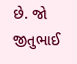છે. જો જીતુભાઈ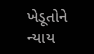ખેડૂતોને ન્યાય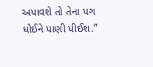અપાવશે તો તેના પગ ધોઈને પાણી પીઈશ.”